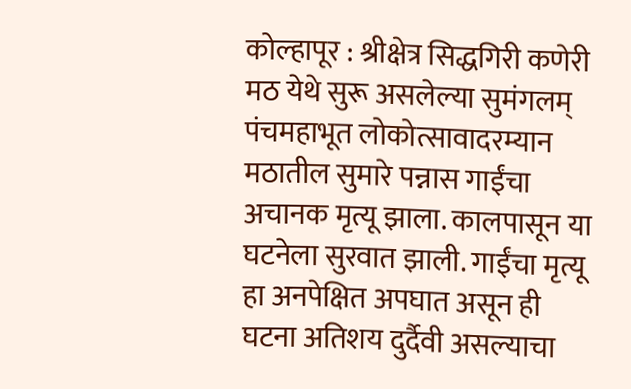कोल्हापूर : श्रीक्षेत्र सिद्धगिरी कणेरी मठ येथे सुरू असलेल्या सुमंगलम् पंचमहाभूत लोकोत्सावादरम्यान मठातील सुमारे पन्नास गाईंचा अचानक मृत्यू झाला. कालपासून या घटनेला सुरवात झाली. गाईंचा मृत्यू हा अनपेक्षित अपघात असून ही घटना अतिशय दुर्दैवी असल्याचा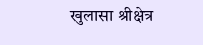खुलासा श्रीक्षेत्र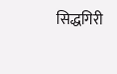सिद्धगिरी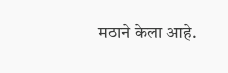मठाने केला आहे.